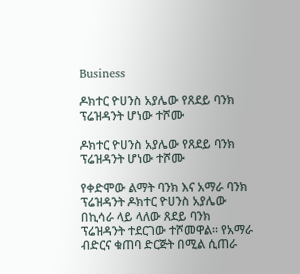Business

ዶክተር ዮሀንስ አያሌው የጸደይ ባንክ ፕሬዝዳንት ሆነው ተሾሙ

ዶክተር ዮሀንስ አያሌው የጸደይ ባንክ ፕሬዝዳንት ሆነው ተሾሙ

የቀድሞው ልማት ባንክ እና አማራ ባንክ ፕሬዝዳንት ዶክተር ዮሀንስ አያሌው በኪሳራ ላይ ላለው ጸደይ ባንክ ፕሬዝዳንት ተደርገው ተሾመዋል። የአማራ ብድርና ቁጠባ ድርጅት በሚል ሲጠራ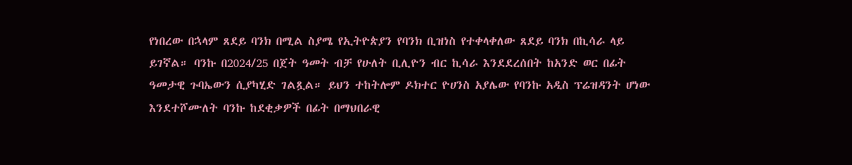የነበረው በኋላም ጸደይ ባንክ በሚል ስያሜ የኢትዮጵያን የባንክ ቢዝነስ የተቀላቀለው ጸደይ ባንክ በኪሳራ ላይ ይገኛል። ባንኩ በ2024/25 በጀት ዓመት ብቻ የሁለት ቢሊዮን ብር ኪሳራ እንደደረሰበት ከአንድ ወር በፊት ዓመታዊ ጉባኤውን ሲያካሂድ ገልጿል። ይህን ተከትሎም ዶክተር ዮሀንስ አያሌው የባንኩ አዲስ ፕሬዝዳንት ሆነው እንደተሾሙለት ባንኩ ከደቂቃዎች በፊት በማህበራዊ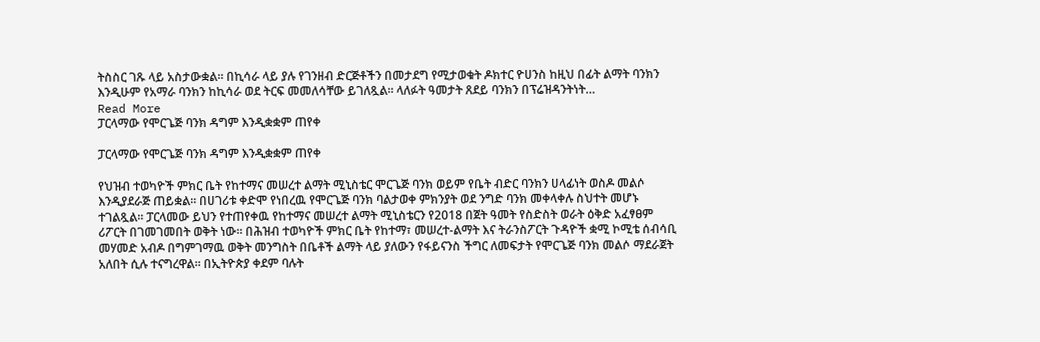ትስስር ገጹ ላይ አስታውቋል። በኪሳራ ላይ ያሉ የገንዘብ ድርጅቶችን በመታደግ የሚታወቁት ዶክተር ዮሀንስ ከዚህ በፊት ልማት ባንክን እንዲሁም የአማራ ባንክን ከኪሳራ ወደ ትርፍ መመለሳቸው ይገለጿል። ላለፉት ዓመታት ጸደይ ባንክን በፕሬዝዳንትነት…
Read More
ፓርላማው የሞርጌጅ ባንክ ዳግም እንዲቋቋም ጠየቀ

ፓርላማው የሞርጌጅ ባንክ ዳግም እንዲቋቋም ጠየቀ

የህዝብ ተወካዮች ምክር ቤት የከተማና መሠረተ ልማት ሚኒስቴር ሞርጌጅ ባንክ ወይም የቤት ብድር ባንክን ሀላፊነት ወስዶ መልሶ እንዲያደራጅ ጠይቋል፡፡ በሀገሪቱ ቀድሞ የነበረዉ የሞርጌጅ ባንክ ባልታወቀ ምክንያት ወደ ንግድ ባንክ መቀላቀሉ ስህተት መሆኑ ተገልጿል። ፓርላመው ይህን የተጠየቀዉ የከተማና መሠረተ ልማት ሚኒስቴርን የ2018 በጀት ዓመት የስድስት ወራት ዕቅድ አፈፃፀም ሪፖርት በገመገመበት ወቅት ነው። በሕዝብ ተወካዮች ምክር ቤት የከተማ፣ መሠረተ-ልማት እና ትራንስፖርት ጉዳዮች ቋሚ ኮሚቴ ሰብሳቢ መሃመድ አብዶ በግምገማዉ ወቅት መንግስት በቤቶች ልማት ላይ ያለውን የፋይናንስ ችግር ለመፍታት የሞርጌጅ ባንክ መልሶ ማደራጀት አለበት ሲሉ ተናግረዋል። በኢትዮጵያ ቀደም ባሉት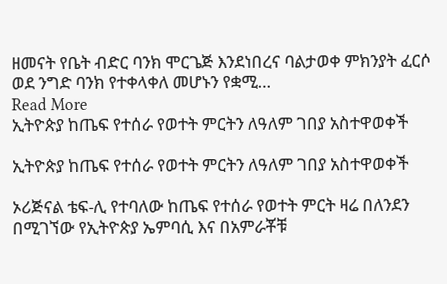ዘመናት የቤት ብድር ባንክ ሞርጌጅ እንደነበረና ባልታወቀ ምክንያት ፈርሶ ወደ ንግድ ባንክ የተቀላቀለ መሆኑን የቋሚ…
Read More
ኢትዮጵያ ከጤፍ የተሰራ የወተት ምርትን ለዓለም ገበያ አስተዋወቀች

ኢትዮጵያ ከጤፍ የተሰራ የወተት ምርትን ለዓለም ገበያ አስተዋወቀች

ኦሪጅናል ቴፍ-ሊ የተባለው ከጤፍ የተሰራ የወተት ምርት ዛሬ በለንደን በሚገኘው የኢትዮጵያ ኤምባሲ እና በአምራቾቹ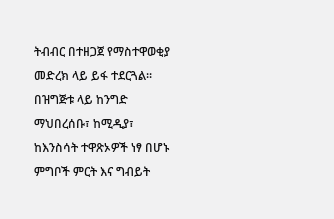ትብብር በተዘጋጀ የማስተዋወቂያ መድረክ ላይ ይፋ ተደርጓል፡፡ በዝግጅቱ ላይ ከንግድ ማህበረሰቡ፣ ከሚዲያ፣ ከእንስሳት ተዋጽኦዎች ነፃ በሆኑ ምግቦች ምርት እና ግብይት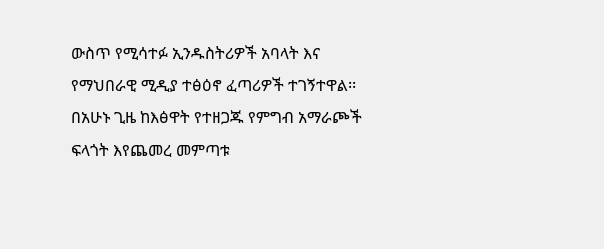ውስጥ የሚሳተፉ ኢንዱስትሪዎች አባላት እና የማህበራዊ ሚዲያ ተፅዕኖ ፈጣሪዎች ተገኝተዋል፡፡ በአሁኑ ጊዜ ከእፅዋት የተዘጋጁ የምግብ አማራጮች ፍላጎት እየጨመረ መምጣቱ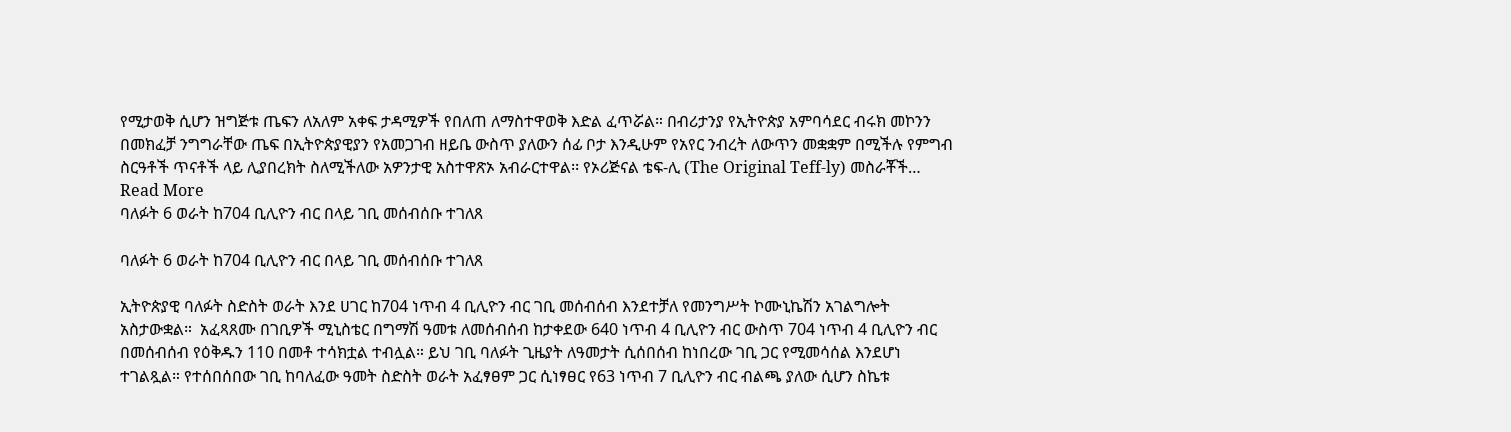የሚታወቅ ሲሆን ዝግጅቱ ጤፍን ለአለም አቀፍ ታዳሚዎች የበለጠ ለማስተዋወቅ እድል ፈጥሯል። በብሪታንያ የኢትዮጵያ አምባሳደር ብሩክ መኮንን በመክፈቻ ንግግራቸው ጤፍ በኢትዮጵያዊያን የአመጋገብ ዘይቤ ውስጥ ያለውን ሰፊ ቦታ እንዲሁም የአየር ንብረት ለውጥን መቋቋም በሚችሉ የምግብ ስርዓቶች ጥናቶች ላይ ሊያበረክት ስለሚችለው አዎንታዊ አስተዋጽኦ አብራርተዋል፡፡ የኦሪጅናል ቴፍ-ሊ (The Original Teff-ly) መስራቾች…
Read More
ባለፉት 6 ወራት ከ704 ቢሊዮን ብር በላይ ገቢ መሰብሰቡ ተገለጸ

ባለፉት 6 ወራት ከ704 ቢሊዮን ብር በላይ ገቢ መሰብሰቡ ተገለጸ

ኢትዮጵያዊ ባለፉት ስድስት ወራት እንደ ሀገር ከ704 ነጥብ 4 ቢሊዮን ብር ገቢ መሰብሰብ እንደተቻለ የመንግሥት ኮሙኒኬሽን አገልግሎት አስታውቋል።  አፈጻጸሙ በገቢዎች ሚኒስቴር በግማሽ ዓመቱ ለመሰብሰብ ከታቀደው 640 ነጥብ 4 ቢሊዮን ብር ውስጥ 704 ነጥብ 4 ቢሊዮን ብር በመሰብሰብ የዕቅዱን 110 በመቶ ተሳክቷል ተብሏል። ይህ ገቢ ባለፉት ጊዜያት ለዓመታት ሲሰበሰብ ከነበረው ገቢ ጋር የሚመሳሰል እንደሆነ ተገልጿል። የተሰበሰበው ገቢ ከባለፈው ዓመት ስድስት ወራት አፈፃፀም ጋር ሲነፃፀር የ63 ነጥብ 7 ቢሊዮን ብር ብልጫ ያለው ሲሆን ስኬቱ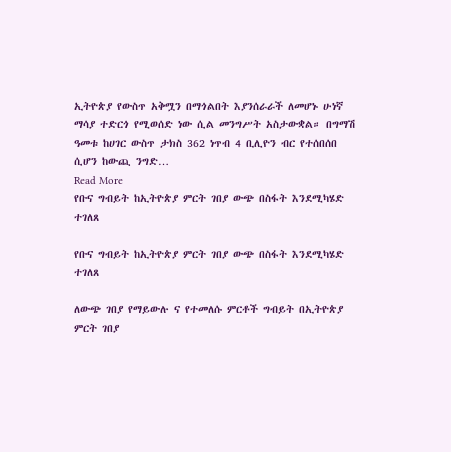ኢትዮጵያ የውስጥ አቅሟን በማጎልበት እያንሰራራች ለመሆኑ ሁነኛ ማሳያ ተድርጎ የሚወሰድ ነው ሲል መንግሥት አስታውቋል። በግማሽ ዓመቱ ከሀገር ውስጥ ታክስ 362 ነጥብ 4 ቢሊዮን ብር የተሰበሰበ ሲሆን ከውጪ ንግድ…
Read More
የቡና ግብይት ከኢትዮጵያ ምርት ገበያ ውጭ በስፋት እንደሚካሄድ ተገለጸ

የቡና ግብይት ከኢትዮጵያ ምርት ገበያ ውጭ በስፋት እንደሚካሄድ ተገለጸ

ለውጭ ገበያ የማይውሉ ና የተመለሱ ምርቶች ግብይት በኢትዮጵያ ምርት ገበያ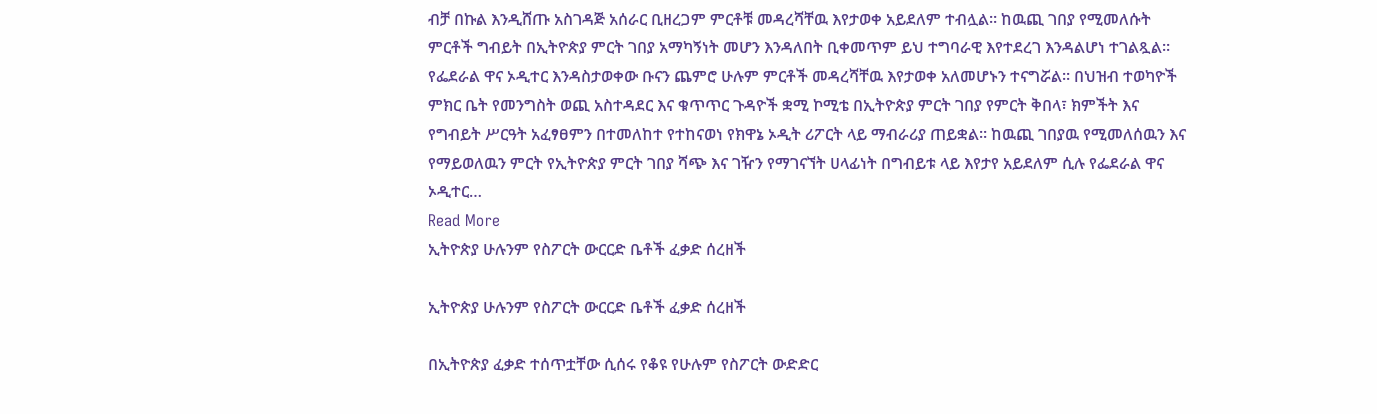ብቻ በኩል እንዲሸጡ አስገዳጅ አሰራር ቢዘረጋም ምርቶቹ መዳረሻቸዉ እየታወቀ አይደለም ተብሏል። ከዉጪ ገበያ የሚመለሱት ምርቶች ግብይት በኢትዮጵያ ምርት ገበያ አማካኝነት መሆን እንዳለበት ቢቀመጥም ይህ ተግባራዊ እየተደረገ እንዳልሆነ ተገልጿል። የፌደራል ዋና ኦዲተር እንዳስታወቀው ቡናን ጨምሮ ሁሉም ምርቶች መዳረሻቸዉ እየታወቀ አለመሆኑን ተናግሯል። በህዝብ ተወካዮች ምክር ቤት የመንግስት ወጪ አስተዳደር እና ቁጥጥር ጉዳዮች ቋሚ ኮሚቴ በኢትዮጵያ ምርት ገበያ የምርት ቅበላ፣ ክምችት እና የግብይት ሥርዓት አፈፃፀምን በተመለከተ የተከናወነ የክዋኔ ኦዲት ሪፖርት ላይ ማብራሪያ ጠይቋል። ከዉጪ ገበያዉ የሚመለሰዉን እና የማይወለዉን ምርት የኢትዮጵያ ምርት ገበያ ሻጭ እና ገዥን የማገናኘት ሀላፊነት በግብይቱ ላይ እየታየ አይደለም ሲሉ የፌደራል ዋና ኦዲተር…
Read More
ኢትዮጵያ ሁሉንም የስፖርት ውርርድ ቤቶች ፈቃድ ሰረዘች

ኢትዮጵያ ሁሉንም የስፖርት ውርርድ ቤቶች ፈቃድ ሰረዘች

በኢትዮጵያ ፈቃድ ተሰጥቷቸው ሲሰሩ የቆዩ የሁሉም የስፖርት ውድድር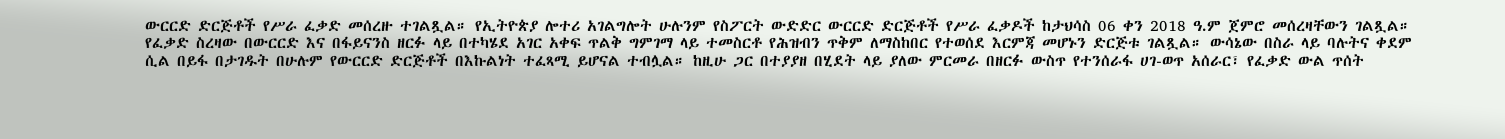ውርርድ ድርጅቶች የሥራ ፈቃድ መሰረዙ ተገልጿል። የኢትዮጵያ ሎተሪ አገልግሎት ሁሉንም የስፖርት ውድድር ውርርድ ድርጅቶች የሥራ ፈቃዶች ከታህሳስ 06 ቀን 2018 ዓ.ም ጀምሮ መሰረዛቸውን ገልጿል። የፈቃድ ስረዛው በውርርድ እና በፋይናንስ ዘርፉ ላይ በተካሄደ አገር አቀፍ ጥልቅ ግምገማ ላይ ተመስርቶ የሕዝብን ጥቅም ለማስከበር የተወሰደ እርምጃ መሆኑን ድርጅቱ ገልጿል። ውሳኔው በስራ ላይ ባሉትና ቀደም ሲል በይፋ በታገዱት በሁሉም የውርርድ ድርጅቶች በእኩልነት ተፈጻሚ ይሆናል ተብሏል። ከዚሁ ጋር በተያያዘ በሂደት ላይ ያለው ምርመራ በዘርፉ ውስጥ የተንሰራፋ ሀገ-ወጥ አሰራር፣ የፈቃድ ውል ጥሰት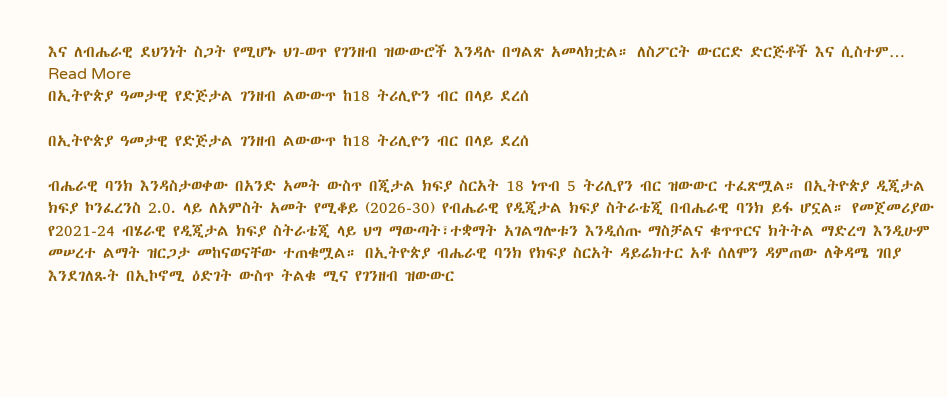እና ለብሔራዊ ደህንነት ስጋት የሚሆኑ ህገ-ወጥ የገንዘብ ዝውውሮች እንዳሉ በግልጽ አመላክቷል። ለስፖርት ውርርድ ድርጅቶች እና ሲስተም…
Read More
በኢትዮጵያ ዓመታዊ የድጅታል ገንዘብ ልውውጥ ከ18 ትሪሊዮን ብር በላይ ደረሰ

በኢትዮጵያ ዓመታዊ የድጅታል ገንዘብ ልውውጥ ከ18 ትሪሊዮን ብር በላይ ደረሰ

ብሔራዊ ባንክ እንዳስታወቀው በአንድ አመት ውስጥ በጂታል ክፍያ ስርአት 18 ነጥብ 5 ትሪሊየን ብር ዝውውር ተፈጽሟል። በኢትዮጵያ ዲጂታል ክፍያ ኮንፈረንስ 2.0. ላይ ለአምስት አመት የሚቆይ (2026-30) የብሔራዊ የዲጂታል ክፍያ ስትራቴጂ በብሔራዊ ባንክ ይፋ ሆኗል። የመጀመሪያው የ2021-24 ብሄራዊ የዲጂታል ክፍያ ስትራቴጂ ላይ ህግ ማውጣት፣ተቋማት አገልግሎቱን እንዲሰጡ ማስቻልና ቁጥጥርና ክትትል ማድረግ እንዲሁም መሠረተ ልማት ዝርጋታ መከናወናቸው ተጠቁሟል። በኢትዮጵያ ብሔራዊ ባንክ የክፍያ ስርአት ዳይሬክተር አቶ ሰለሞን ዳምጠው ለቅዳሜ ገበያ እንደገለጹት በኢኮኖሚ ዕድገት ውስጥ ትልቁ ሚና የገንዘብ ዝውውር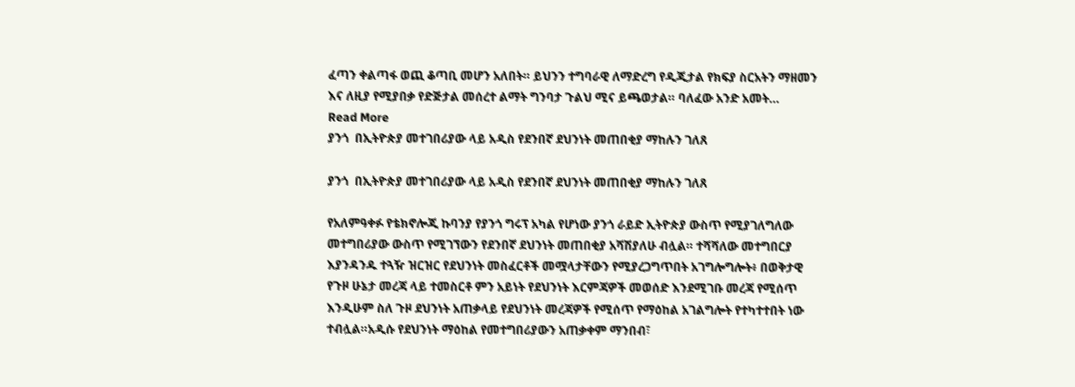ፈጣን ቀልጣፋ ወጪ ቆጣቢ መሆን አለበት። ይህንን ተግባራዊ ለማድረግ የዲጂታል የክፍያ ስርአትን ማዘመን እና ለዚያ የሚያበቃ የድጅታል መሰረተ ልማት ግንባታ ጉልህ ሚና ይጫወታል። ባለፈው አንድ አመት…
Read More
ያንጎ  በኢትዮጵያ መተገበሪያው ላይ አዲስ የደንበኛ ደህንነት መጠበቂያ ማከሉን ገለጸ

ያንጎ  በኢትዮጵያ መተገበሪያው ላይ አዲስ የደንበኛ ደህንነት መጠበቂያ ማከሉን ገለጸ

የአለምዓቀፉ የቴክኖሎጂ ኩባንያ የያንጎ ግሩፕ አካል የሆነው ያንጎ ራይድ ኢትዮጵያ ውስጥ የሚያገለግለው መተግበሪያው ውስጥ የሚገኘውን የደንበኛ ደህንነት መጠበቂያ አሻሽያለሁ ብሏል። ተሻሻለው መተግበርያ እያንዳንዱ ተጓዥ ዝርዝር የደህንነት መስፈርቶች መሟላታቸውን የሚያረጋግጥበት አገግሎግሎት፥ በወቅታዊ የጉዞ ሁኔታ መረጃ ላይ ተመስርቶ ምን አይነት የደህንነት እርምጃዎች መወሰድ እንደሚገቡ መረጃ የሚሰጥ እንዲሁም ስለ ጉዞ ደህንነት አጠቃላይ የደህንነት መረጃዎች የሚሰጥ የማዕከል አገልግሎት የተካተተበት ነው ተብሏል።አዲሱ የደህንነት ማዕከል የመተግበሪያውን አጠቃቀም ማንበብ፣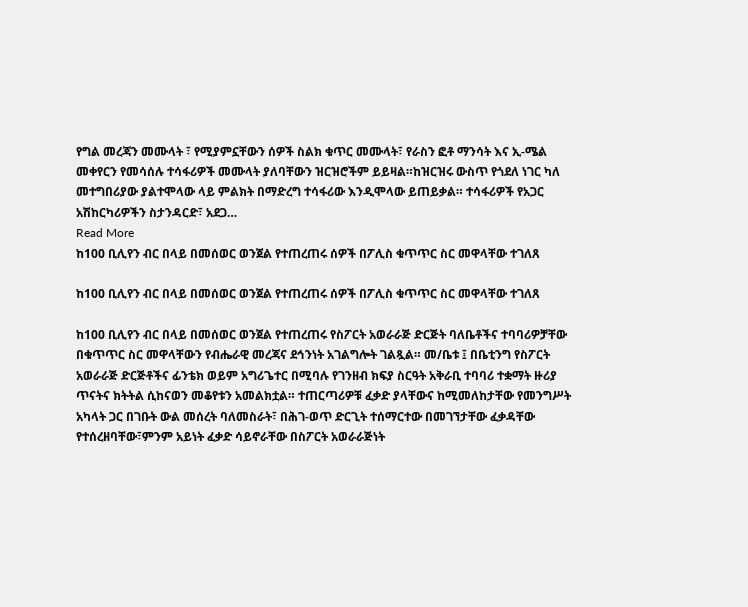የግል መረጃን መሙላት ፣ የሚያምኗቸውን ሰዎች ስልክ ቁጥር መሙላት፣ የራስን ፎቶ ማንሳት እና ኢ-ሜል መቀየርን የመሳሰሉ ተሳፋሪዎች መሙላት ያለባቸውን ዝርዝሮችም ይይዛል።ከዝርዝሩ ውስጥ የጎደለ ነገር ካለ መተግበሪያው ያልተሞላው ላይ ምልክት በማድረግ ተሳፋሪው እንዲሞላው ይጠይቃል። ተሳፋሪዎች የአጋር አሽከርካሪዎችን ስታንዳርድ፣ አደጋ…
Read More
ከ100 ቢሊየን ብር በላይ በመሰወር ወንጀል የተጠረጠሩ ሰዎች በፖሊስ ቁጥጥር ስር መዋላቸው ተገለጸ

ከ100 ቢሊየን ብር በላይ በመሰወር ወንጀል የተጠረጠሩ ሰዎች በፖሊስ ቁጥጥር ስር መዋላቸው ተገለጸ

ከ100 ቢሊየን ብር በላይ በመሰወር ወንጀል የተጠረጠሩ የስፖርት አወራራጅ ድርጅት ባለቤቶችና ተባባሪዎቻቸው በቁጥጥር ስር መዋላቸውን የብሔራዊ መረጃና ደኅንነት አገልግሎት ገልጿል። መ/ቤቱ ፤ በቤቲንግ የስፖርት አወራራጅ ድርጅቶችና ፊንቴክ ወይም አግሪጌተር በሚባሉ የገንዘብ ክፍያ ስርዓት አቅራቢ ተባባሪ ተቋማት ዙሪያ ጥናትና ክትትል ሲከናወን መቆየቱን አመልክቷል። ተጠርጣሪዎቹ ፈቃድ ያላቸውና ከሚመለከታቸው የመንግሥት አካላት ጋር በገቡት ውል መሰረት ባለመስራት፣ በሕገ-ወጥ ድርጊት ተሰማርተው በመገኘታቸው ፈቃዳቸው የተሰረዘባቸው፣ምንም አይነት ፈቃድ ሳይኖራቸው በስፖርት አወራራጅነት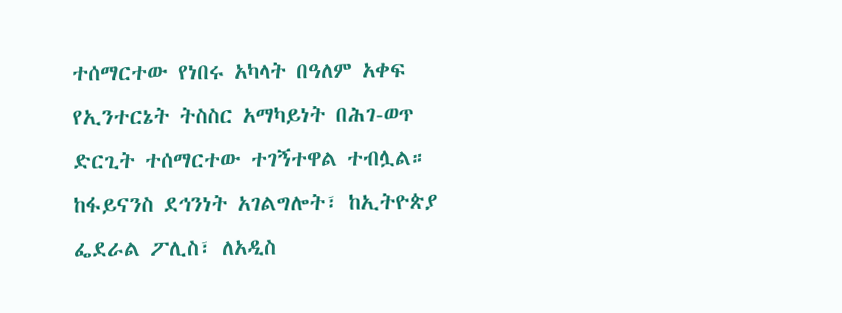ተሰማርተው የነበሩ አካላት በዓለም አቀፍ የኢንተርኔት ትስስር አማካይነት በሕገ-ወጥ ድርጊት ተሰማርተው ተገኝተዋል ተብሏል። ከፋይናንስ ደኅንነት አገልግሎት፣ ከኢትዮጵያ ፌደራል ፖሊስ፣ ለአዲስ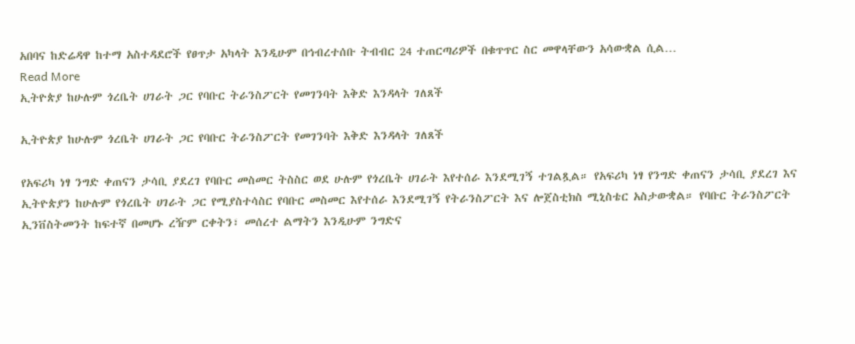አበባና ከድሬዳዋ ከተማ አስተዳደሮች የፀጥታ አካላት እንዲሁም በኅብረተሰቡ ትብብር 24 ተጠርጣሪዎች በቁጥጥር ስር መዋላቸውን አሳውቋል ሲል…
Read More
ኢትዮጵያ ከሁሉም ጎረቤት ሀገራት ጋር የባቡር ትራንስፖርት የመገንባት እቅድ እንዳላት ገለጸች

ኢትዮጵያ ከሁሉም ጎረቤት ሀገራት ጋር የባቡር ትራንስፖርት የመገንባት እቅድ እንዳላት ገለጸች

የአፍሪካ ነፃ ንግድ ቀጠናን ታሳቢ ያደረገ የባቡር መስመር ትስስር ወደ ሁሉም የጎረቤት ሀገራት እየተሰራ እንደሚገኝ ተገልጿል። የአፍሪካ ነፃ የንግድ ቀጠናን ታሳቢ ያደረገ እና ኢትዮጵያን ከሁሉም የጎረቤት ሀገራት ጋር የሚያስተሳስር የባቡር መስመር እየተሰራ እንደሚገኝ የትራንስፖርት እና ሎጀስቲክስ ሚኒስቴር አስታውቋል። የባቡር ትራንስፖርት ኢንቨስትመንት ከፍተኛ በመሆኑ ረዥም ርቀትን፣ መሰረተ ልማትን እንዲሁም ንግድና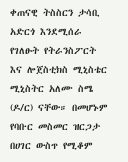ቀጠናዊ ትስስርን ታሳቢ አድርጎ እንደሚሰራ የገለፁት የትራንስፖርት እና ሎጀስቲክስ ሚኒስቴር ሚኒስትር አለሙ ስሜ (ዶ/ር) ናቸው። በመሆኑም የባቡር መስመር ዝርጋታ በሀገር ውስጥ የሚቆም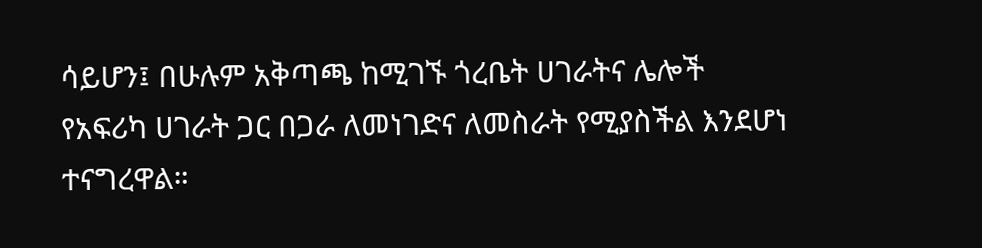ሳይሆን፤ በሁሉም አቅጣጫ ከሚገኙ ጎረቤት ሀገራትና ሌሎች የአፍሪካ ሀገራት ጋር በጋራ ለመነገድና ለመስራት የሚያስችል እንደሆነ ተናግረዋል።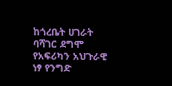ከጎረቤት ሀገራት ባሻገር ደግሞ የአፍሪካን አህጉራዊ ነፃ የንግድ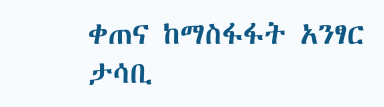ቀጠና ከማስፋፋት አንፃር ታሳቢ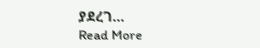ያደረገ…
Read More